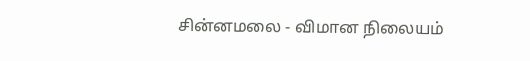சின்னமலை - விமான நிலையம்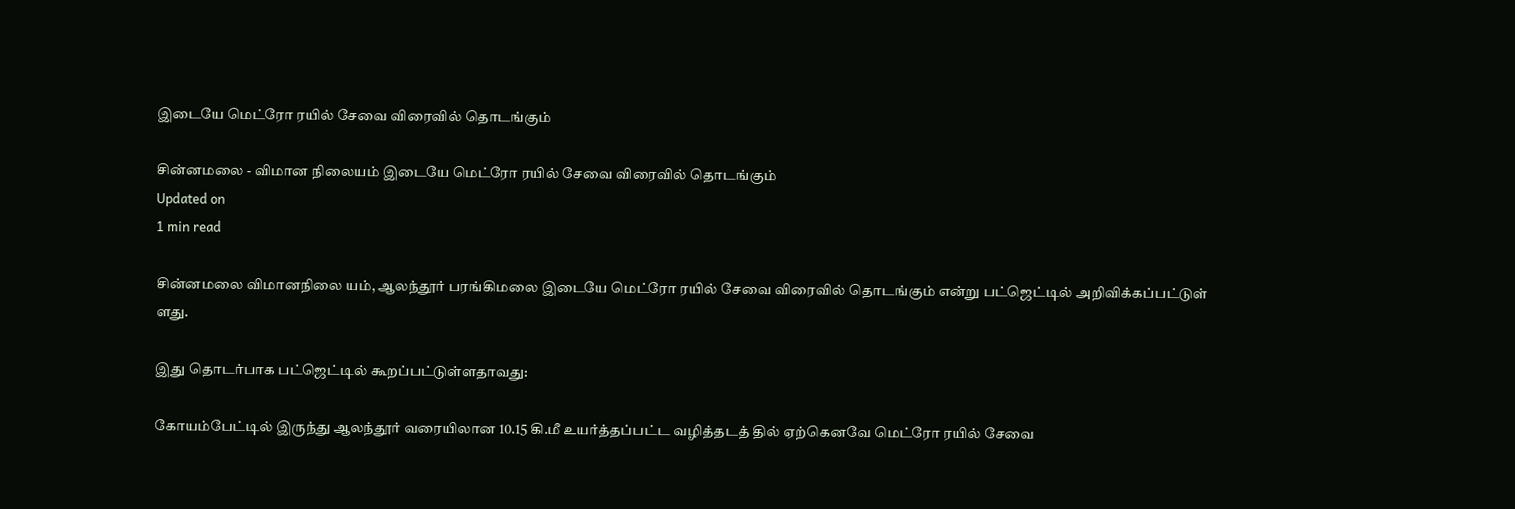இடையே மெட்ரோ ரயில் சேவை விரைவில் தொடங்கும்

சின்னமலை - விமான நிலையம் இடையே மெட்ரோ ரயில் சேவை விரைவில் தொடங்கும்
Updated on
1 min read

சின்னமலை விமானநிலை யம், ஆலந்தூர் பரங்கிமலை இடையே மெட்ரோ ரயில் சேவை விரைவில் தொடங்கும் என்று பட்ஜெட்டில் அறிவிக்கப்பட்டுள் ளது.

இது தொடர்பாக பட்ஜெட்டில் கூறப்பட்டுள்ளதாவது:

கோயம்பேட்டில் இருந்து ஆலந்தூர் வரையிலான 10.15 கி.மீ உயர்த்தப்பட்ட வழித்தடத் தில் ஏற்கெனவே மெட்ரோ ரயில் சேவை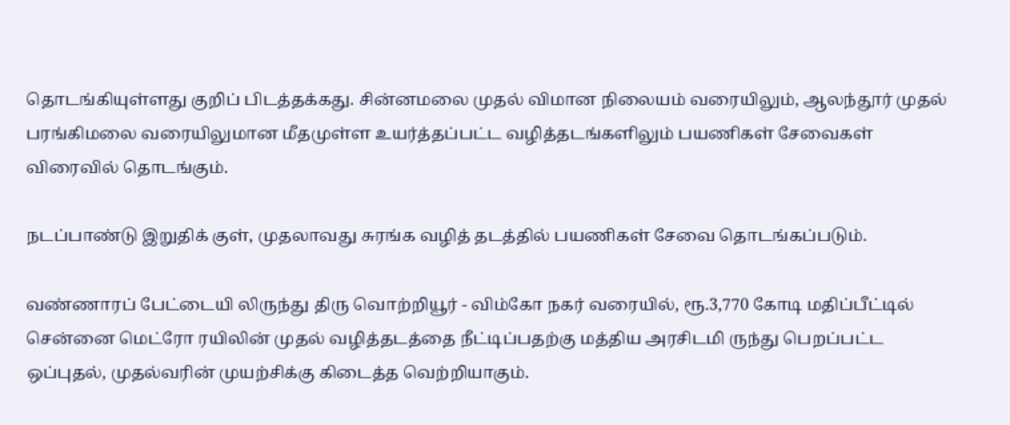தொடங்கியுள்ளது குறிப் பிடத்தக்கது. சின்னமலை முதல் விமான நிலையம் வரையிலும், ஆலந்தூர் முதல் பரங்கிமலை வரையிலுமான மீதமுள்ள உயர்த்தப்பட்ட வழித்தடங்களிலும் பயணிகள் சேவைகள் விரைவில் தொடங்கும்.

நடப்பாண்டு இறுதிக் குள், முதலாவது சுரங்க வழித் தடத்தில் பயணிகள் சேவை தொடங்கப்படும்.

வண்ணாரப் பேட்டையி லிருந்து திரு வொற்றியூர் - விம்கோ நகர் வரையில், ரூ.3,770 கோடி மதிப்பீட்டில் சென்னை மெட்ரோ ரயிலின் முதல் வழித்தடத்தை நீட்டிப்பதற்கு மத்திய அரசிடமி ருந்து பெறப்பட்ட ஒப்புதல், முதல்வரின் முயற்சிக்கு கிடைத்த வெற்றியாகும்.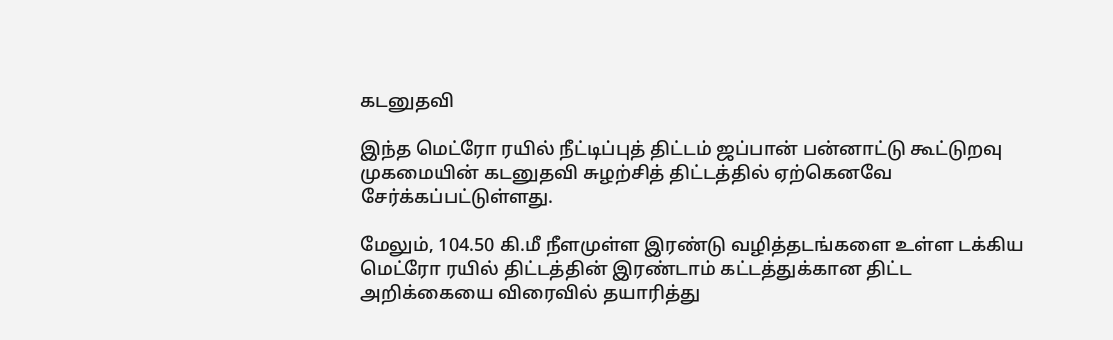கடனுதவி

இந்த மெட்ரோ ரயில் நீட்டிப்புத் திட்டம் ஜப்பான் பன்னாட்டு கூட்டுறவு முகமையின் கடனுதவி சுழற்சித் திட்டத்தில் ஏற்கெனவே சேர்க்கப்பட்டுள்ளது.

மேலும், 104.50 கி.மீ நீளமுள்ள இரண்டு வழித்தடங்களை உள்ள டக்கிய மெட்ரோ ரயில் திட்டத்தின் இரண்டாம் கட்டத்துக்கான திட்ட அறிக்கையை விரைவில் தயாரித்து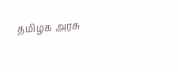தமிழக அரசு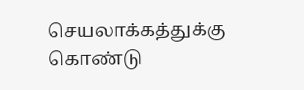செயலாக்கத்துக்கு கொண்டு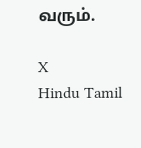வரும்.

X
Hindu Tamil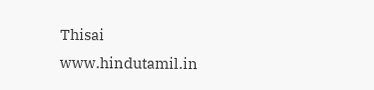Thisai
www.hindutamil.in